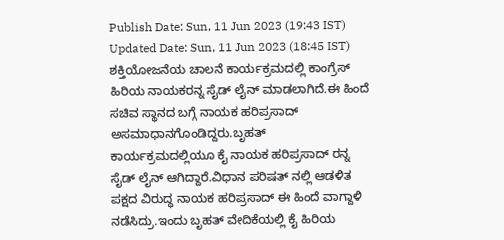Publish Date: Sun, 11 Jun 2023 (19:43 IST)
Updated Date: Sun, 11 Jun 2023 (18:45 IST)
ಶಕ್ತಿಯೋಜನೆಯ ಚಾಲನೆ ಕಾರ್ಯಕ್ರಮದಲ್ಲಿ ಕಾಂಗ್ರೆಸ್ ಹಿರಿಯ ನಾಯಕರನ್ನ ಸೈಡ್ ಲೈನ್ ಮಾಡಲಾಗಿದೆ.ಈ ಹಿಂದೆ ಸಚಿವ ಸ್ಥಾನದ ಬಗ್ಗೆ ನಾಯಕ ಹರಿಪ್ರಸಾದ್ ಅಸಮಾಧಾನಗೊಂಡಿದ್ದರು.ಬೃಹತ್ ಕಾರ್ಯಕ್ರಮದಲ್ಲಿಯೂ ಕೈ ನಾಯಕ ಹರಿಪ್ರಸಾದ್ ರನ್ನ ಸೈಡ್ ಲೈನ್ ಆಗಿದ್ದಾರೆ.ವಿಧಾನ ಪರಿಷತ್ ನಲ್ಲಿ ಆಡಳಿತ ಪಕ್ಷದ ವಿರುದ್ಧ ನಾಯಕ ಹರಿಪ್ರಸಾದ್ ಈ ಹಿಂದೆ ವಾಗ್ದಾಳಿ ನಡೆಸಿದ್ರು.ಇಂದು ಬೃಹತ್ ವೇದಿಕೆಯಲ್ಲಿ ಕೈ ಹಿರಿಯ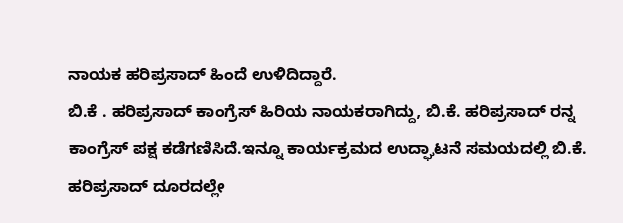ನಾಯಕ ಹರಿಪ್ರಸಾದ್ ಹಿಂದೆ ಉಳಿದಿದ್ದಾರೆ.
ಬಿ.ಕೆ . ಹರಿಪ್ರಸಾದ್ ಕಾಂಗ್ರೆಸ್ ಹಿರಿಯ ನಾಯಕರಾಗಿದ್ದು, ಬಿ.ಕೆ. ಹರಿಪ್ರಸಾದ್ ರನ್ನ ಕಾಂಗ್ರೆಸ್ ಪಕ್ಷ ಕಡೆಗಣಿಸಿದೆ.ಇನ್ನೂ ಕಾರ್ಯಕ್ರಮದ ಉದ್ಘಾಟನೆ ಸಮಯದಲ್ಲಿ ಬಿ.ಕೆ. ಹರಿಪ್ರಸಾದ್ ದೂರದಲ್ಲೇ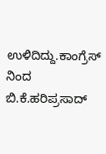ಉಳಿದಿದ್ದು.ಕಾಂಗ್ರೆಸ್ ನಿಂದ ಬಿ.ಕೆ.ಹರಿಪ್ರಸಾದ್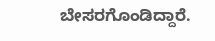ಬೇಸರಗೊಂಡಿದ್ದಾರೆ.